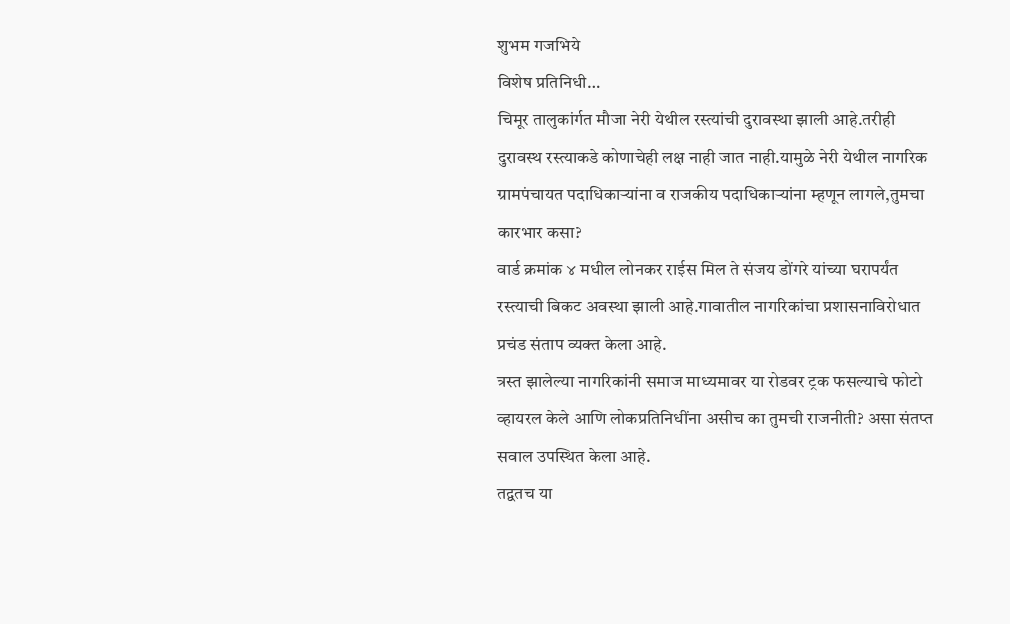शुभम गजभिये
विशेष प्रतिनिधी…
चिमूर तालुकांर्गत मौजा नेरी येथील रस्त्यांची दुरावस्था झाली आहे.तरीही दुरावस्थ रस्त्याकडे कोणाचेही लक्ष नाही जात नाही.यामुळे नेरी येथील नागरिक ग्रामपंचायत पदाधिकाऱ्यांना व राजकीय पदाधिकाऱ्यांना म्हणून लागले,तुमचा कारभार कसा?
वार्ड क्रमांक ४ मधील लोनकर राईस मिल ते संजय डोंगरे यांच्या घरापर्यंत रस्त्याची बिकट अवस्था झाली आहे.गावातील नागरिकांचा प्रशासनाविरोधात प्रचंड संताप व्यक्त केला आहे.
त्रस्त झालेल्या नागरिकांनी समाज माध्यमावर या रोडवर ट्रक फसल्याचे फोटो व्हायरल केले आणि लोकप्रतिनिधींना असीच का तुमची राजनीती? असा संतप्त सवाल उपस्थित केला आहे.
तद्वतच या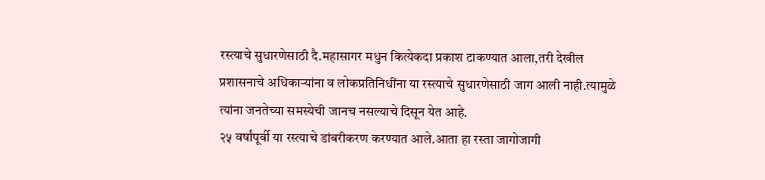रस्त्याचे सुधारणेसाठी दै.महासागर मधुन कित्येकदा प्रकाश टाकण्यात आला,तरी देखील
प्रशासनाचे अधिकाऱ्यांना व लोकप्रतिनिधींना या रस्त्याचे सुधारणेसाठी जाग आली नाही.त्यामुळे त्यांना जनतेच्या समस्येची जानच नसल्याचे दिसून येत आहे.
२५ वर्षांपूर्वी या रस्त्याचे डांबरीकरण करण्यात आले.आता हा रस्ता जागोजागी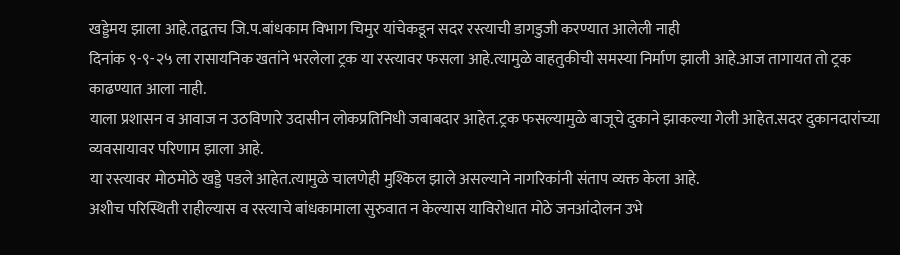खड्डेमय झाला आहे.तद्वतच जि.प.बांधकाम विभाग चिमुर यांचेकडून सदर रस्त्याची डागडुजी करण्यात आलेली नाही
दिनांक ९-९-२५ ला रासायनिक खतांने भरलेला ट्रक या रस्त्यावर फसला आहे.त्यामुळे वाहतुकीची समस्या निर्माण झाली आहे.आज तागायत तो ट्रक काढण्यात आला नाही.
याला प्रशासन व आवाज न उठविणारे उदासीन लोकप्रतिनिधी जबाबदार आहेत.ट्रक फसल्यामुळे बाजूचे दुकाने झाकल्या गेली आहेत.सदर दुकानदारांच्या व्यवसायावर परिणाम झाला आहे.
या रस्त्यावर मोठमोठे खड्डे पडले आहेत.त्यामुळे चालणेही मुश्किल झाले असल्याने नागरिकांनी संताप व्यक्त केला आहे.
अशीच परिस्थिती राहील्यास व रस्त्याचे बांधकामाला सुरुवात न केल्यास याविरोधात मोठे जनआंदोलन उभे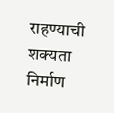राहण्याची शक्यता निर्माण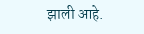झाली आहे.